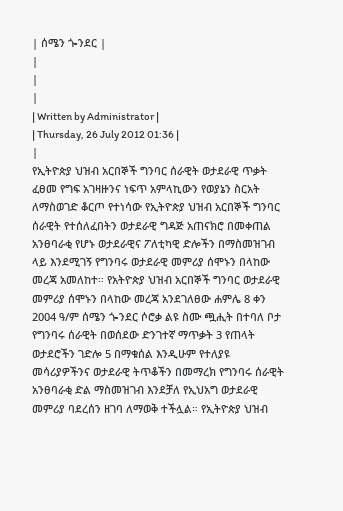| ሰሜን ጐንደር |
|
|
|
| Written by Administrator |
| Thursday, 26 July 2012 01:36 |
|
የኢትዮጵያ ህዝብ አርበኞች ግንባር ሰራዊት ወታደራዊ ጥቃት ፈፀመ የግፍ አገዛዙንና ነፍጥ አምላኪውን የወያኔን ስርአት ለማስወገድ ቆርጦ የተነሳው የኢትዮጵያ ህዝብ አርበኞች ግንባር ሰራዊት የተሰለፈበትን ወታደራዊ ግዳጅ አጠናክሮ በመቀጠል አንፀባራቂ የሆኑ ወታደራዊና ፖለቲካዊ ድሎችን በማስመዝገብ ላይ እንደሚገኝ የግንባሩ ወታደራዊ መምሪያ ሰሞኑን በላከው መረጃ አመለከተ። የአትዮጵያ ህዝብ አርበኞች ግንባር ወታደራዊ መምሪያ ሰሞኑን በላከው መረጃ አንደገለፀው ሐምሌ 8 ቀን 2004 ዓ/ም ሰሜን ጐንደር ሶሮቃ ልዩ ስሙ ጯሒት በተባለ ቦታ የግንባሩ ሰራዊት በወሰደው ድንገተኛ ማጥቃት 3 የጠላት ወታደሮችን ገድሎ 5 በማቁሰል እንዲሁም የተለያዩ መሳሪያዎችንና ወታደራዊ ትጥቆችን በመማረክ የግንባሩ ሰራዊት አንፀባራቂ ድል ማስመዝገብ እንደቻለ የኢህአግ ወታደራዊ መምሪያ ባደረሰን ዘገባ ለማወቅ ተችሏል። የኢትዮጵያ ህዝብ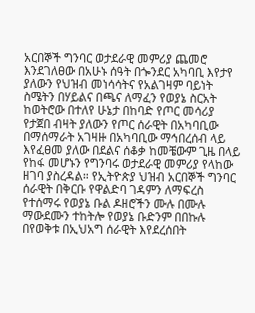አርበኞች ግንባር ወታደራዊ መምሪያ ጨመሮ እንደገለፀው በአሁኑ ሰዓት በጐንደር አካባቢ እየታየ ያለውን የህዝብ መነሳሳትና የአልገዛም ባይነት ስሜትን በሃይልና በጫና ለማፈን የወያኔ ስርአት ከወትሮው በተለየ ሁኔታ በከባድ የጦር መሳሪያ የታጀበ ብዛት ያለውን የጦር ሰራዊት በአካባቢው በማሰማራት አገዛዙ በአካባቢው ማኅበረሰብ ላይ እየፈፀመ ያለው በደልና ሰቆቃ ከመቼውም ጊዜ በላይ የከፋ መሆኑን የግንባሩ ወታደራዊ መምሪያ የላከው ዘገባ ያስረዳል። የኢትዮጵያ ህዝብ አርበኞች ግንባር ሰራዊት በቅርቡ የዋልድባ ገዳምን ለማፍረስ የተሰማሩ የወያኔ ቡል ዶዘሮችን ሙሉ በሙሉ ማውደሙን ተከትሎ የወያኔ ቡድንም በበኩሉ በየወቅቱ በኢህአግ ሰራዊት እየደረሰበት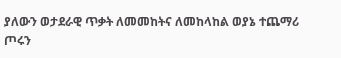ያለውን ወታደራዊ ጥቃት ለመመከትና ለመከላከል ወያኔ ተጨማሪ ጦሩን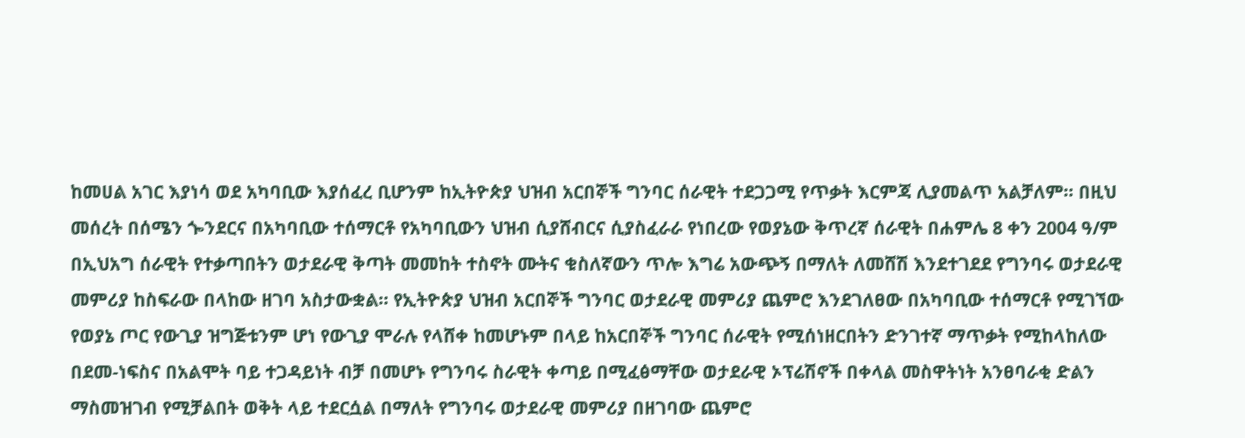ከመሀል አገር እያነሳ ወደ አካባቢው እያሰፈረ ቢሆንም ከኢትዮጵያ ህዝብ አርበኞች ግንባር ሰራዊት ተደጋጋሚ የጥቃት እርምጃ ሊያመልጥ አልቻለም። በዚህ መሰረት በሰሜን ጐንደርና በአካባቢው ተሰማርቶ የአካባቢውን ህዝብ ሲያሸብርና ሲያስፈራራ የነበረው የወያኔው ቅጥረኛ ሰራዊት በሐምሌ 8 ቀን 2004 ዓ/ም በኢህአግ ሰራዊት የተቃጣበትን ወታደራዊ ቅጣት መመከት ተስኖት ሙትና ቁስለኛውን ጥሎ እግሬ አውጭኝ በማለት ለመሸሽ እንደተገደደ የግንባሩ ወታደራዊ መምሪያ ከስፍራው በላከው ዘገባ አስታውቋል። የኢትዮጵያ ህዝብ አርበኞች ግንባር ወታደራዊ መምሪያ ጨምሮ እንደገለፀው በአካባቢው ተሰማርቶ የሚገኘው የወያኔ ጦር የውጊያ ዝግጅቱንም ሆነ የውጊያ ሞራሉ የላሸቀ ከመሆኑም በላይ ከአርበኞች ግንባር ሰራዊት የሚሰነዘርበትን ድንገተኛ ማጥቃት የሚከላከለው በደመ-ነፍስና በአልሞት ባይ ተጋዳይነት ብቻ በመሆኑ የግንባሩ ስራዊት ቀጣይ በሚፈፅማቸው ወታደራዊ ኦፕሬሽኖች በቀላል መስዋትነት አንፀባራቂ ድልን ማስመዝገብ የሚቻልበት ወቅት ላይ ተደርሷል በማለት የግንባሩ ወታደራዊ መምሪያ በዘገባው ጨምሮ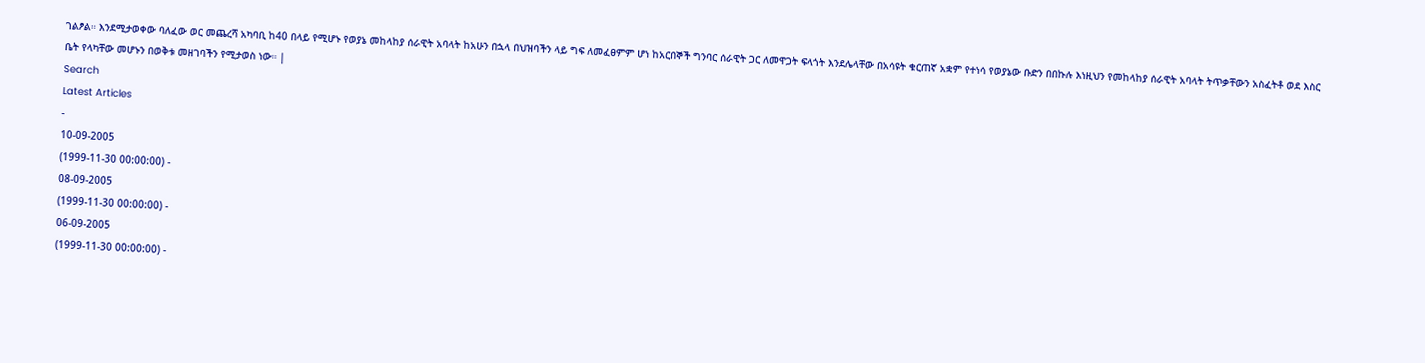ገልፆል። እንደሚታወቀው ባለፈው ወር መጨረሻ አካባቢ ከ40 በላይ የሚሆኑ የወያኔ መከላከያ ሰራዊት አባላት ከአሁን በኋላ በህዝባችን ላይ ግፍ ለመፈፀምም ሆነ ከአርበኞች ግንባር ሰራዊት ጋር ለመዋጋት ፍላጎት እንደሌላቸው በአሳዩት ቁርጠኛ አቋም የተነሳ የወያኔው ቡድን በበኩሉ እነዚህን የመከላከያ ሰራዊት አባላት ትጥቃቸውን አስፈትቶ ወደ እስር ቤት የላካቸው መሆኑን በወቅቱ መዘገባችን የሚታወስ ነው። |
Search
Latest Articles
-
10-09-2005
(1999-11-30 00:00:00) -
08-09-2005
(1999-11-30 00:00:00) -
06-09-2005
(1999-11-30 00:00:00) -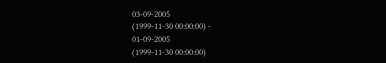03-09-2005
(1999-11-30 00:00:00) -
01-09-2005
(1999-11-30 00:00:00)